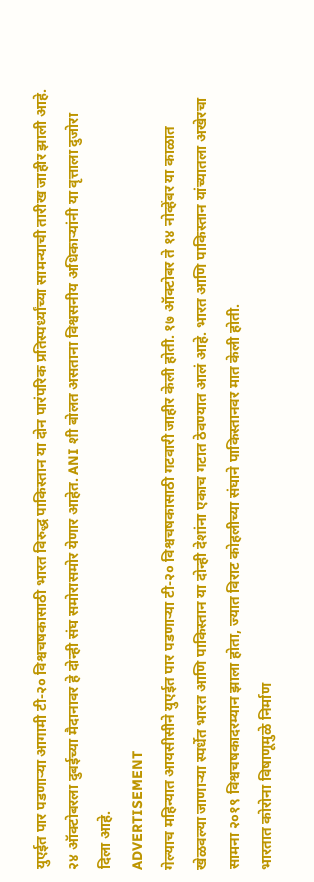युएईत पार पडणाऱ्या आगामी टी-२० विश्वचषकासाठी भारत विरुद्ध पाकिस्तान या दोन पारंपरिक प्रतिस्पर्ध्यांच्या सामन्याची तारीख जाहीर झाली आहे. २४ ऑक्टोबरला दुबईच्या मैदानावर हे दोन्ही संघ समोरासमोर येणार आहेत. ANI शी बोलत असताना विश्वसनीय अधिकाऱ्यांनी या वृत्ताला दुजोरा दिला आहे.
ADVERTISEMENT
गेल्याच महिन्यात आयसीसीने युएईत पार पडणाऱ्या टी-२० विश्वचषकासाठी गटवारी जाहीर केली होती. १७ ऑक्टोबर ते १४ नोव्हेंबर या काळात खेळवल्या जाणाऱ्या स्पर्धेत भारत आणि पाकिस्तान या दोन्ही देशांना एकाच गटात ठेवण्यात आलं आहे. भारत आणि पाकिस्तान यांच्यातला अखेरचा सामना २०१९ विश्वचषकादरम्यान झाला होता, ज्यात विराट कोहलीच्या संघाने पाकिस्तानवर मात केली होती.
भारतात कोरोना विषाणूमुळे निर्माण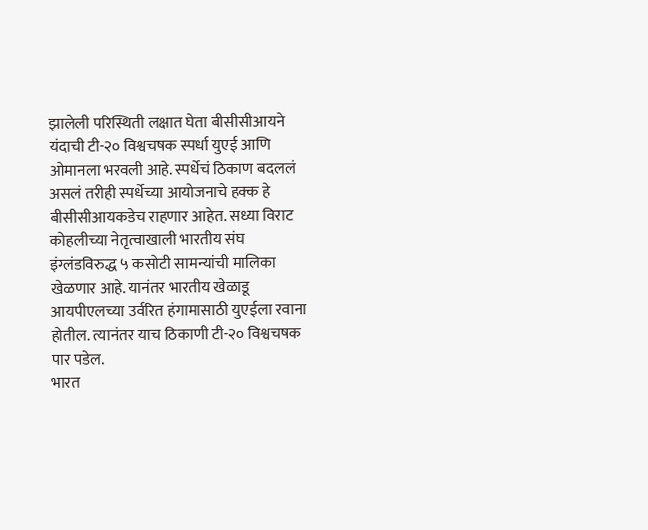झालेली परिस्थिती लक्षात घेता बीसीसीआयने यंदाची टी-२० विश्वचषक स्पर्धा युएई आणि ओमानला भरवली आहे. स्पर्धेचं ठिकाण बदललं असलं तरीही स्पर्धेच्या आयोजनाचे हक्क हे बीसीसीआयकडेच राहणार आहेत. सध्या विराट कोहलीच्या नेतृत्वाखाली भारतीय संघ इंग्लंडविरुद्ध ५ कसोटी सामन्यांची मालिका खेळणार आहे. यानंतर भारतीय खेळाडू आयपीएलच्या उर्वरित हंगामासाठी युएईला रवाना होतील. त्यानंतर याच ठिकाणी टी-२० विश्वचषक पार पडेल.
भारत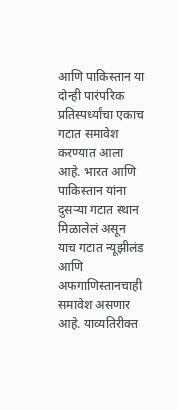आणि पाकिस्तान या दोन्ही पारंपरिक प्रतिस्पर्ध्यांचा एकाच गटात समावेश करण्यात आला आहे. भारत आणि पाकिस्तान यांना दुसऱ्या गटात स्थान मिळालेलं असून याच गटात न्यूझीलंड आणि अफगाणिस्तानचाही समावेश असणार आहे. याव्यतिरीक्त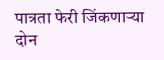पात्रता फेरी जिंकणाऱ्या दोन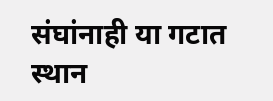संघांनाही या गटात स्थान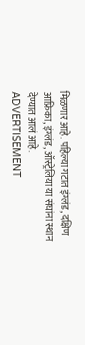मिळणार आहे. पहिल्या गटात इंग्लंड, दक्षिण आफ्रिका, इंग्लंड, ऑस्ट्रेलिया या संघांना स्थान देण्यात आलं आहे.
ADVERTISEMENT